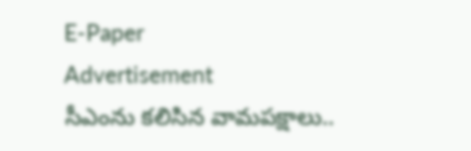E-Paper
Advertisement
సీఎంను కలిసిన వామపక్షాలు..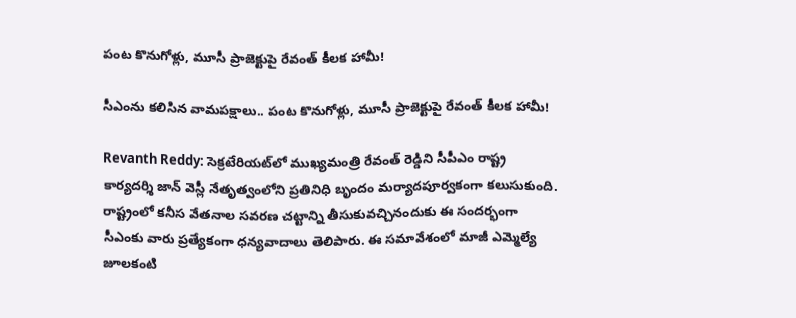పంట కొనుగోళ్లు, మూసీ ప్రాజెక్టుపై రేవంత్ కీలక హామీ!

సీఎంను కలిసిన వామపక్షాలు.. పంట కొనుగోళ్లు, మూసీ ప్రాజెక్టుపై రేవంత్ కీలక హామీ!

Revanth Reddy: సెక్రటేరియట్‌లో ముఖ్యమంత్రి రేవంత్ రెడ్డిని సీపీఎం రాష్ట్ర కార్యదర్శి జాన్ వెస్లీ నేతృత్వంలోని ప్రతినిధి బృందం మర్యాదపూర్వకంగా కలుసుకుంది. రాష్ట్రంలో కనీస వేతనాల సవరణ చట్టాన్ని తీసుకువచ్చినందుకు ఈ సందర్భంగా సీఎంకు వారు ప్రత్యేకంగా ధన్యవాదాలు తెలిపారు. ఈ సమావేశంలో మాజీ ఎమ్మెల్యే జూలకంటి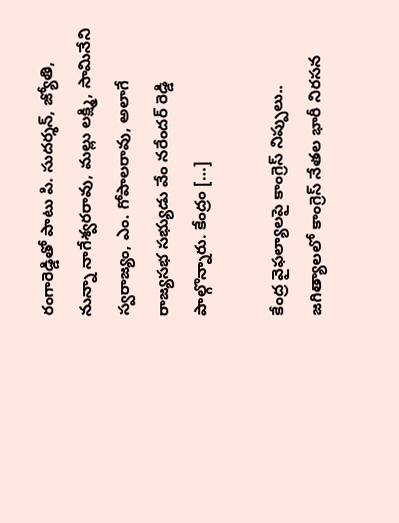రంగారెడ్డితో పాటు పి. సుదర్శన్, జ్యోతి, నున్నా నాగేశ్వరరావు, మల్లు లక్ష్మి, సామినేని స్వరాజ్యం, ఎం. గోపాలరావు, అలాగే రాజ్యసభ సభ్యుడు వేం నరేందర్ రెడ్డి పాల్గొన్నారు. కేంద్రం […]

కేంద్ర వైఫల్యాలపై కాంగ్రెస్ నిప్పులు.. జగిత్యాలలో కాంగ్రెస్ నేతల భారీ నిరసన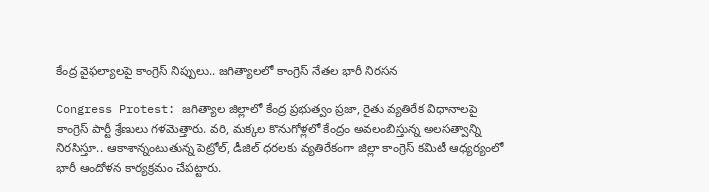కేంద్ర వైఫల్యాలపై కాంగ్రెస్ నిప్పులు.. జగిత్యాలలో కాంగ్రెస్ నేతల భారీ నిరసన

Congress Protest: జగిత్యాల జిల్లాలో కేంద్ర ప్రభుత్వం ప్రజా, రైతు వ్యతిరేక విధానాలపై కాంగ్రెస్ పార్టీ శ్రేణులు గళమెత్తారు. వరి, మక్కల కొనుగోళ్లలో కేంద్రం అవలంబిస్తున్న అలసత్వాన్ని నిరసిస్తూ.. ఆకాశాన్నంటుతున్న పెట్రోల్, డీజిల్ ధరలకు వ్యతిరేకంగా జిల్లా కాంగ్రెస్ కమిటీ ఆధ్యర్యంలో భారీ ఆందోళన కార్యక్రమం చేపట్టారు.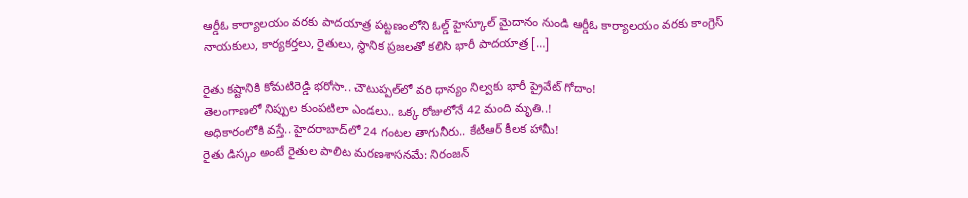ఆర్డీఓ కార్యాలయం వరకు పాదయాత్ర పట్టణంలోని ఓల్డ్ హైస్కూల్ మైదానం నుండి ఆర్డీఓ కార్యాలయం వరకు కాంగ్రెస్ నాయకులు, కార్యకర్తలు, రైతులు, స్థానిక ప్రజలతో కలిసి భారీ పాదయాత్ర […]

రైతు కష్టానికి కోమటిరెడ్డి భరోసా.. చౌటుప్పల్‌లో వరి ధాన్యం నిల్వకు భారీ ప్రైవేట్ గోదాం!
తెలంగాణలో నిప్పుల కుంపటిలా ఎండలు.. ఒక్క రోజులోనే 42 మంది మృతి..!
అధికారంలోకి వస్తే.. హైదరాబాద్‌లో 24 గంటల తాగునీరు.. కేటీఆర్ కీలక హామీ!
రైతు డిస్కం అంటే రైతుల పాలిట మరణశాసనమే: నిరంజన్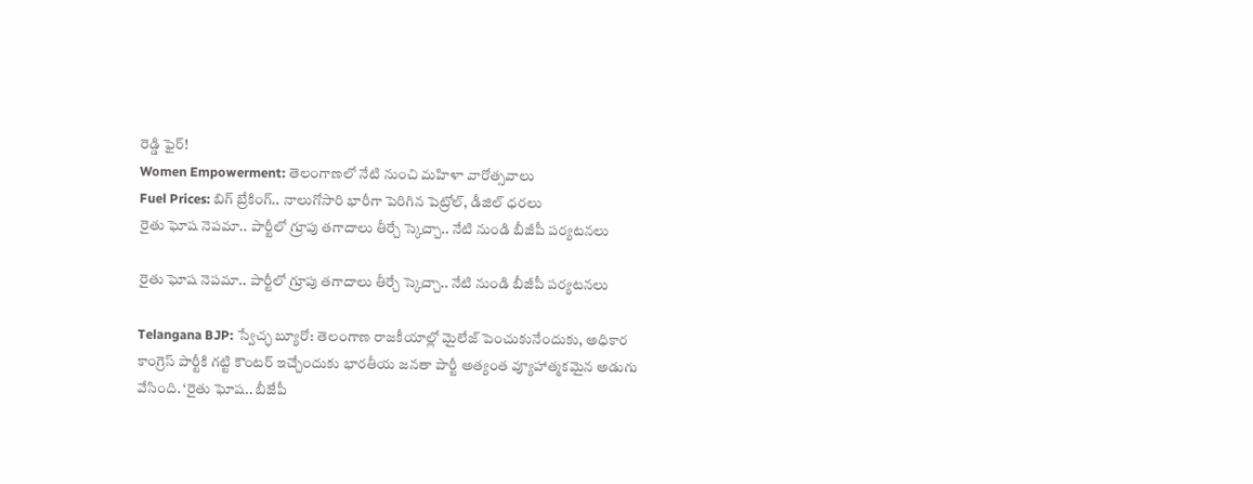రెడ్డి ఫైర్!
Women Empowerment: తెలంగాణలో నేటి నుంచి మహిళా వారోత్సవాలు
Fuel Prices: బిగ్ బ్రేకింగ్.. నాలుగోసారి భారీగా పెరిగిన పెట్రోల్, డీజిల్ ధరలు
రైతు ఘోష నెపమా.. పార్టీలో గ్రూపు తగాదాలు తీర్చే స్కెచ్చా.. నేటి నుండి బీజీపీ పర్యటనలు

రైతు ఘోష నెపమా.. పార్టీలో గ్రూపు తగాదాలు తీర్చే స్కెచ్చా.. నేటి నుండి బీజీపీ పర్యటనలు

Telangana BJP: స్వేచ్ఛ బ్యూరో: తెలంగాణ రాజకీయాల్లో మైలేజ్ పెంచుకునేందుకు, అధికార కాంగ్రెస్ పార్టీకి గట్టి కౌంటర్ ఇచ్చేందుకు భారతీయ జనతా పార్టీ అత్యంత వ్యూహాత్మకమైన అడుగు వేసింది. ‘రైతు ఘోష.. బీజేపీ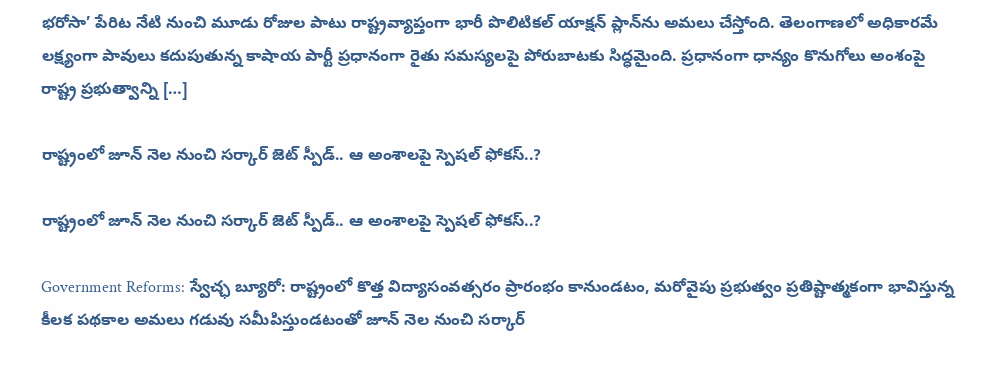భరోసా’ పేరిట నేటి నుంచి మూడు రోజుల పాటు రాష్ట్రవ్యాప్తంగా భారీ పొలిటికల్ యాక్షన్‌ ప్లాన్‌ను అమలు చేస్తోంది. తెలంగాణలో అధికారమే లక్ష్యంగా పావులు కదుపుతున్న కాషాయ పార్టీ ప్రధానంగా రైతు సమస్యలపై పోరుబాటకు సిద్ధమైంది. ప్రధానంగా ధాన్యం కొనుగోలు అంశంపై రాష్ట్ర ప్రభుత్వాన్ని […]

రాష్ట్రంలో జూన్ నెల నుంచి సర్కార్ జెట్ స్పీడ్.. ఆ అంశాలపై స్పెషల్ ఫోకస్..?

రాష్ట్రంలో జూన్ నెల నుంచి సర్కార్ జెట్ స్పీడ్.. ఆ అంశాలపై స్పెషల్ ఫోకస్..?

Government Reforms: స్వేచ్ఛ బ్యూరో: రాష్ట్రంలో కొత్త విద్యాసంవత్సరం ప్రారంభం కానుండటం, మరోవైపు ప్రభుత్వం ప్రతిష్టాత్మకంగా భావిస్తున్న కీలక పథకాల అమలు గడువు సమీపిస్తుండటంతో జూన్ నెల నుంచి సర్కార్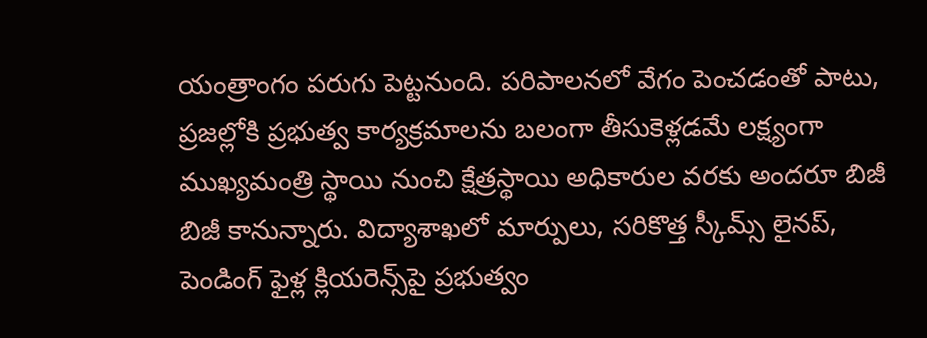యంత్రాంగం పరుగు పెట్టనుంది. పరిపాలనలో వేగం పెంచడంతో పాటు, ప్రజల్లోకి ప్రభుత్వ కార్యక్రమాలను బలంగా తీసుకెళ్లడమే లక్ష్యంగా ముఖ్యమంత్రి స్థాయి నుంచి క్షేత్రస్థాయి అధికారుల వరకు అందరూ బిజీ బిజీ కానున్నారు. విద్యాశాఖలో మార్పులు, సరికొత్త స్కీమ్స్ లైనప్, పెండింగ్ ఫైళ్ల క్లియరెన్స్‌పై ప్రభుత్వం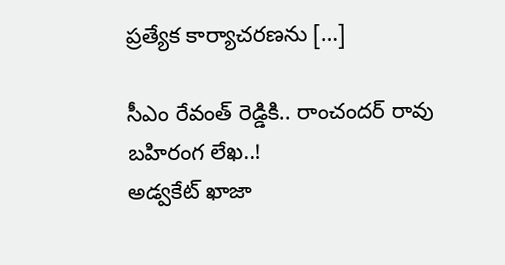ప్రత్యేక కార్యాచరణను […]

సీఎం రేవంత్ రెడ్డికి.. రాంచందర్ రావు బహిరంగ లేఖ..!
అడ్వకేట్ ఖాజా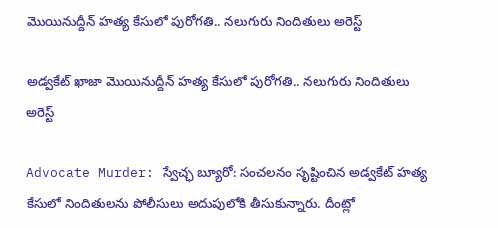మొయినుద్దీన్ హత్య కేసులో పురోగతి.. నలుగురు నిందితులు అరెస్ట్

అడ్వకేట్ ఖాజా మొయినుద్దీన్ హత్య కేసులో పురోగతి.. నలుగురు నిందితులు అరెస్ట్

Advocate Murder: స్వేచ్ఛ బ్యూరో: సంచలనం సృష్టించిన అడ్వకేట్ హత్య కేసులో నిందితులను పోలీసులు అదుపులోకి తీసుకున్నారు. దీంట్లో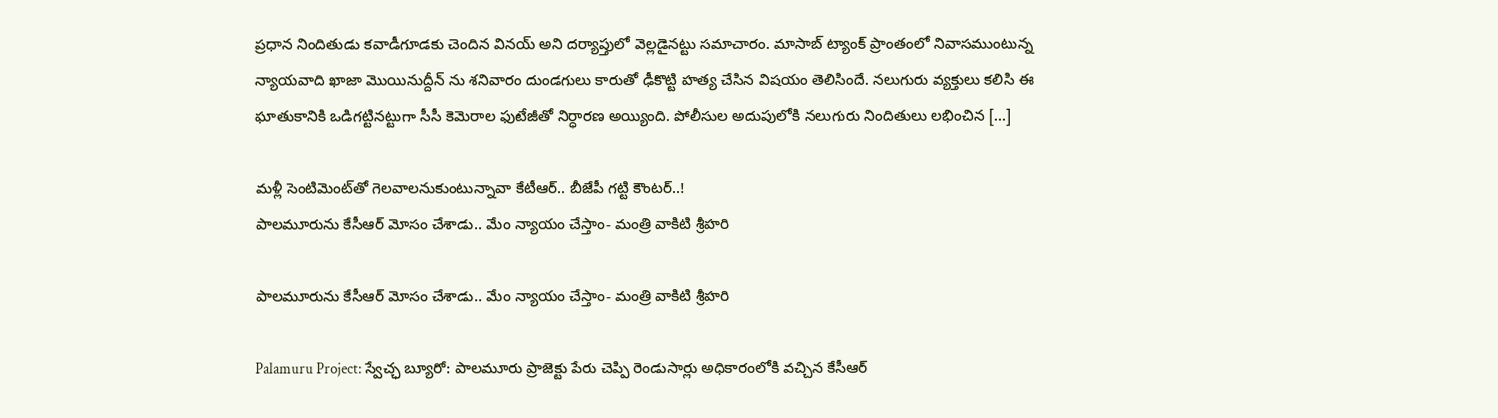ప్రధాన నిందితుడు కవాడీగూడకు చెందిన వినయ్ అని దర్యాప్తులో వెల్లడైనట్టు సమాచారం. మాసాబ్ ట్యాంక్ ప్రాంతంలో నివాసముంటున్న న్యాయవాది ఖాజా మొయినుద్దీన్ ను శనివారం దుండగులు కారుతో ఢీకొట్టి హత్య చేసిన విషయం తెలిసిందే. నలుగురు వ్యక్తులు కలిసి ఈ ఘాతుకానికి ఒడిగట్టినట్టుగా సీసీ కెమెరాల ఫుటేజీతో నిర్ధారణ అయ్యింది. పోలీసుల అదుపులోకి నలుగురు నిందితులు లభించిన […]

మళ్లీ సెంటిమెంట్‌‌తో గెలవాలనుకుంటున్నావా కేటీఆర్.. బీజేపీ గట్టి కౌంటర్..!
పాలమూరును కేసీఆర్ మోసం చేశాడు.. మేం న్యాయం చేస్తాం- మంత్రి వాకిటి శ్రీహరి

పాలమూరును కేసీఆర్ మోసం చేశాడు.. మేం న్యాయం చేస్తాం- మంత్రి వాకిటి శ్రీహరి

Palamuru Project: స్వేచ్ఛ బ్యూరో: పాలమూరు ప్రాజెక్టు పేరు చెప్పి రెండుసార్లు అధికారంలోకి వచ్చిన కేసీఆర్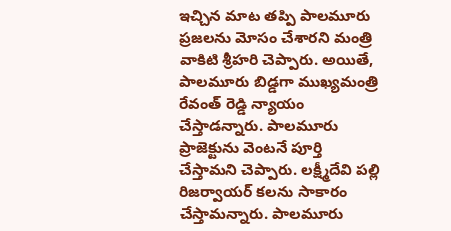ఇచ్చిన మాట తప్పి పాలమూరు ప్రజలను మోసం చేశారని మంత్రి వాకిటి శ్రీహరి చెప్పారు. అయితే, పాలమూరు బిడ్డగా ముఖ్యమంత్రి రేవంత్ రెడ్డి న్యాయం చేస్తాడన్నారు. పాలమూరు ప్రాజెక్టును వెంటనే పూర్తి చేస్తామని చెప్పారు. లక్ష్మీదేవి పల్లి రిజర్వాయర్ కలను సాకారం చేస్తామన్నారు. పాలమూరు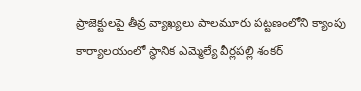ప్రాజెక్టులపై తీవ్ర వ్యాఖ్యలు పాలమూరు పట్టణంలోని క్యాంపు కార్యాలయంలో స్థానిక ఎమ్మెల్యే వీర్లపల్లి శంకర్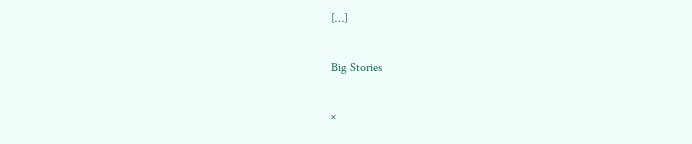[…]

Big Stories

×